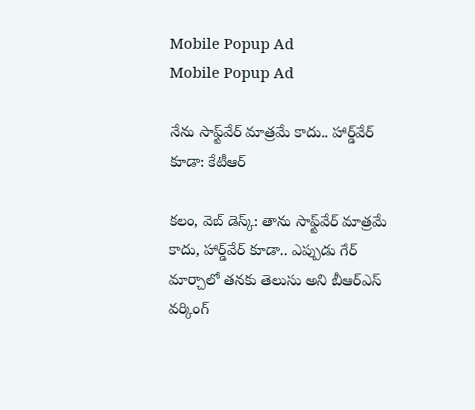Mobile Popup Ad
Mobile Popup Ad

నేను సాఫ్ట్‌వేర్ మాత్రమే కాదు.. హార్డ్‌వేర్ కూడా: కేటీఆర్

కలం, వెబ్ డెస్క్: తాను సాఫ్ట్‌వేర్ మాత్రమే కాదు, హార్డ్‌వేర్ కూడా.. ఎప్పుడు గేర్ మార్చాలో తనకు తెలుసు అని బీఆర్ఎస్ వర్కింగ్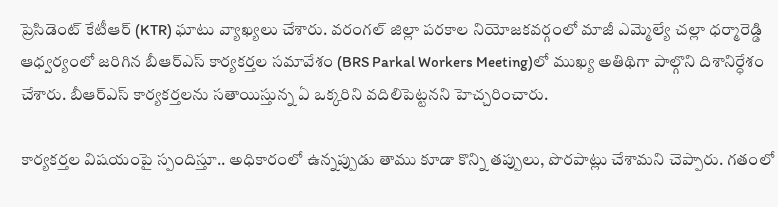ప్రెసిడెంట్ కేటీఆర్ (KTR) ఘాటు వ్యాఖ్యలు చేశారు. వరంగల్ జిల్లా పరకాల నియోజకవర్గంలో మాజీ ఎమ్మెల్యే చల్లా ధర్మారెడ్డి ఆధ్వర్యంలో జరిగిన బీఆర్ఎస్ కార్యకర్తల సమావేశం (BRS Parkal Workers Meeting)లో ముఖ్య అతిథిగా పాల్గొని దిశానిర్ధేశం చేశారు. బీఆర్ఎస్ కార్యకర్తలను సతాయిస్తున్న ఏ ఒక్కరిని వదిలిపెట్టనని హెచ్చరించారు.

కార్యకర్తల విషయంపై స్పందిస్తూ.. అధికారంలో ఉన్నప్పుడు తాము కూడా కొన్ని తప్పులు, పొరపాట్లు చేశామని చెప్పారు. గతంలో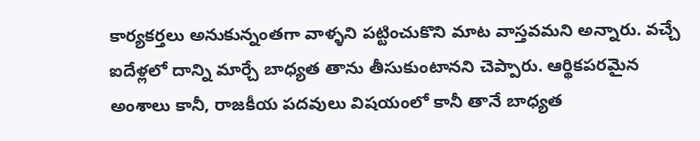కార్యకర్తలు అనుకున్నంతగా వాళ్ళని పట్టించుకొని మాట వాస్తవమని అన్నారు. వచ్చే ఐదేళ్లలో దాన్ని మార్చే బాధ్యత తాను తీసుకుంటానని చెప్పారు. ఆర్థికపరమైన అంశాలు కానీ, రాజకీయ పదవులు విషయంలో కానీ తానే బాధ్యత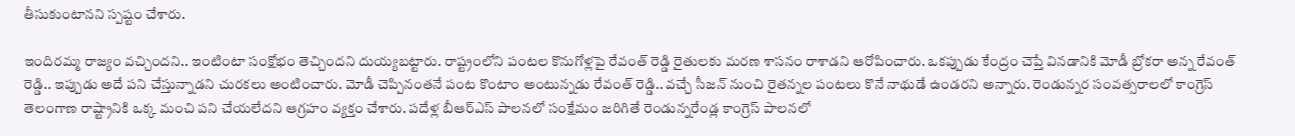తీసుకుంటానని స్పష్టం చేశారు.

ఇందిరమ్మ రాజ్యం వచ్చిందని.. ఇంటింటా సంక్షోభం తెచ్చిందని దుయ్యబట్టారు. రాష్ట్రంలోని పంటల కొనుగోళ్లపై రేవంత్ రెడ్డి రైతులకు మరణ శాసనం రాశాడని ఆరోపించారు. ఒకప్పుడు కేంద్రం చెప్తే వినడానికి మోడీ బ్రోకరా అన్న రేవంత్ రెడ్డి.. ఇప్పుడు అదే పని చేస్తున్నాడని చురకలు అంటించారు. మోడీ చెప్పినంతనే పంట కొంటాం అంటున్నడు రేవంత్ రెడ్డి.. వచ్చే సీజన్ నుంచి రైతన్నల పంటలు కొనే నాథుడే ఉండరని అన్నారు. రెండున్నర సంవత్సరాలలో కాంగ్రెస్ తెలంగాణ రాష్ట్రానికి ఒక్క మంచి పని చేయలేదని ఆగ్రహం వ్యక్తం చేశారు. పదేళ్ల బీఆర్ఎస్ పాలనలో సంక్షేమం జరిగితే రెండున్నరేండ్ల కాంగ్రెస్ పాలనలో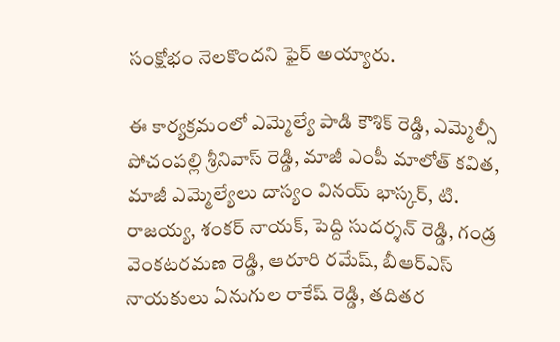సంక్షోభం నెలకొందని ఫైర్ అయ్యారు.

ఈ కార్యక్రమంలో ఎమ్మెల్యే పాడి కౌశిక్ రెడ్డి, ఎమ్మెల్సీ పోచంపల్లి శ్రీనివాస్ రెడ్డి, మాజీ ఎంపీ మాలోత్ కవిత, మాజీ ఎమ్మెల్యేలు దాస్యం వినయ్ భాస్కర్, టి. రాజయ్య, శంకర్ నాయక్, పెద్ది సుదర్శన్ రెడ్డి, గండ్ర వెంకటరమణ రెడ్డి, ఆరూరి రమేష్, బీఆర్ఎస్ నాయకులు ఏనుగుల రాకేష్ రెడ్డి, తదితర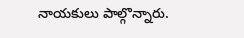నాయకులు పాల్గొన్నారు.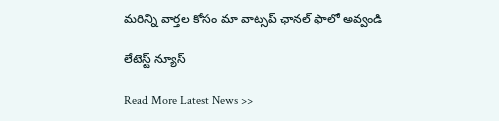మ‌రిన్ని వార్త‌ల కోసం మా వాట్స‌ప్ ఛాన‌ల్ ఫాలో అవ్వండి

లేటెస్ట్ న్యూస్‌

Read More Latest News >>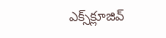ఎక్స్‌క్లూజివ్‌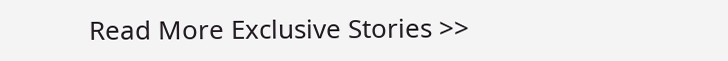Read More Exclusive Stories >>